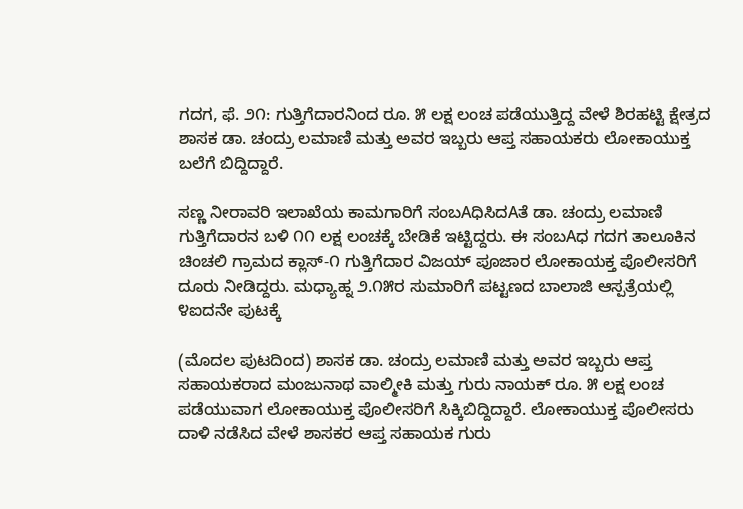ಗದಗ, ಫೆ. ೨೧: ಗುತ್ತಿಗೆದಾರನಿಂದ ರೂ. ೫ ಲಕ್ಷ ಲಂಚ ಪಡೆಯುತ್ತಿದ್ದ ವೇಳೆ ಶಿರಹಟ್ಟಿ ಕ್ಷೇತ್ರದ ಶಾಸಕ ಡಾ. ಚಂದ್ರು ಲಮಾಣಿ ಮತ್ತು ಅವರ ಇಬ್ಬರು ಆಪ್ತ ಸಹಾಯಕರು ಲೋಕಾಯುಕ್ತ ಬಲೆಗೆ ಬಿದ್ದಿದ್ದಾರೆ.

ಸಣ್ಣ ನೀರಾವರಿ ಇಲಾಖೆಯ ಕಾಮಗಾರಿಗೆ ಸಂಬAಧಿಸಿದAತೆ ಡಾ. ಚಂದ್ರು ಲಮಾಣಿ ಗುತ್ತಿಗೆದಾರನ ಬಳಿ ೧೧ ಲಕ್ಷ ಲಂಚಕ್ಕೆ ಬೇಡಿಕೆ ಇಟ್ಟಿದ್ದರು. ಈ ಸಂಬAಧ ಗದಗ ತಾಲೂಕಿನ ಚಿಂಚಲಿ ಗ್ರಾಮದ ಕ್ಲಾಸ್-೧ ಗುತ್ತಿಗೆದಾರ ವಿಜಯ್ ಪೂಜಾರ ಲೋಕಾಯಕ್ತ ಪೊಲೀಸರಿಗೆ ದೂರು ನೀಡಿದ್ದರು. ಮಧ್ಯಾಹ್ನ ೨.೧೫ರ ಸುಮಾರಿಗೆ ಪಟ್ಟಣದ ಬಾಲಾಜಿ ಆಸ್ಪತ್ರೆಯಲ್ಲಿ ೪ಐದನೇ ಪುಟಕ್ಕೆ

(ಮೊದಲ ಪುಟದಿಂದ) ಶಾಸಕ ಡಾ. ಚಂದ್ರು ಲಮಾಣಿ ಮತ್ತು ಅವರ ಇಬ್ಬರು ಆಪ್ತ ಸಹಾಯಕರಾದ ಮಂಜುನಾಥ ವಾಲ್ಮೀಕಿ ಮತ್ತು ಗುರು ನಾಯಕ್ ರೂ. ೫ ಲಕ್ಷ ಲಂಚ ಪಡೆಯುವಾಗ ಲೋಕಾಯುಕ್ತ ಪೊಲೀಸರಿಗೆ ಸಿಕ್ಕಿಬಿದ್ದಿದ್ದಾರೆ. ಲೋಕಾಯುಕ್ತ ಪೊಲೀಸರು ದಾಳಿ ನಡೆಸಿದ ವೇಳೆ ಶಾಸಕರ ಆಪ್ತ ಸಹಾಯಕ ಗುರು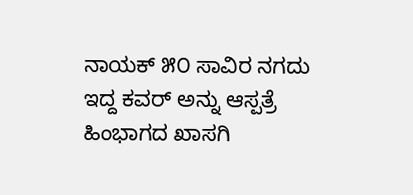ನಾಯಕ್ ೫೦ ಸಾವಿರ ನಗದು ಇದ್ದ ಕವರ್ ಅನ್ನು ಆಸ್ಪತ್ರೆ ಹಿಂಭಾಗದ ಖಾಸಗಿ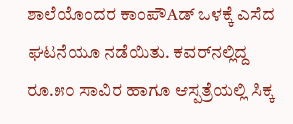ಶಾಲೆಯೊಂದರ ಕಾಂಪೌAಡ್ ಒಳಕ್ಕೆ ಎಸೆದ ಘಟನೆಯೂ ನಡೆಯಿತು. ಕವರ್‌ನಲ್ಲಿದ್ದ ರೂ.೫೦ ಸಾವಿರ ಹಾಗೂ ಆಸ್ಪತ್ರೆಯಲ್ಲಿ ಸಿಕ್ಕ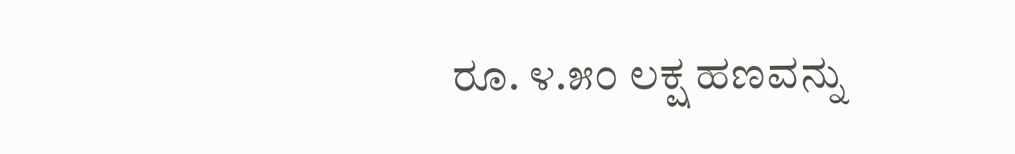ರೂ. ೪.೫೦ ಲಕ್ಷ ಹಣವನ್ನು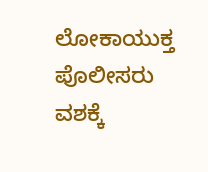ಲೋಕಾಯುಕ್ತ ಪೊಲೀಸರು ವಶಕ್ಕೆ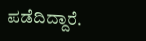ಪಡೆದಿದ್ದಾರೆ.